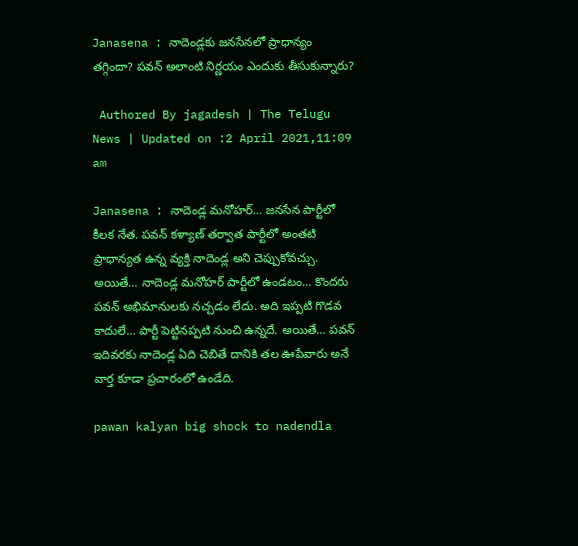Janasena : నాదెండ్లకు జనసేనలో ప్రాధాన్యం తగ్గిందా? పవన్ అలాంటి నిర్ణయం ఎందుకు తీసుకున్నారు?

 Authored By jagadesh | The Telugu News | Updated on :2 April 2021,11:09 am

Janasena : నాదెండ్ల మనోహర్… జనసేన పార్టీలో కీలక నేత. పవన్ కళ్యాణ్ తర్వాత పార్టీలో అంతటి ప్రాధాన్యత ఉన్న వ్యక్తి నాదెండ్ల అని చెప్పుకోవచ్చు. అయితే… నాదెండ్ల మనోహర్ పార్టీలో ఉండటం… కొందరు పవన్ అభిమానులకు నచ్చడం లేదు. అది ఇప్పటి గొడవ కాదులే… పార్టీ పెట్టినప్పటి నుంచి ఉన్నదే. అయితే… పవన్ ఇదివరకు నాదెండ్ల ఏది చెబితే దానికి తల ఊపేవారు అనే వార్త కూడా ప్రచారంలో ఉండేది.

pawan kalyan big shock to nadendla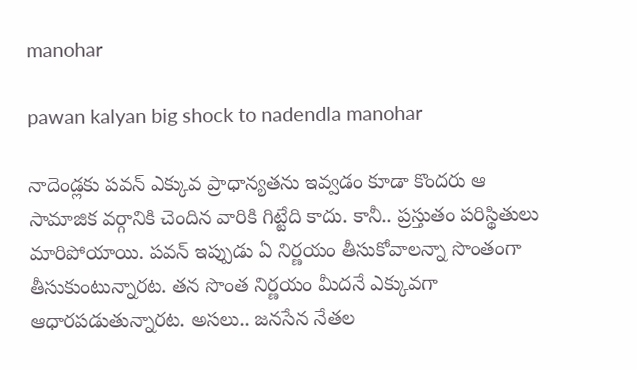manohar

pawan kalyan big shock to nadendla manohar

నాదెండ్లకు పవన్ ఎక్కువ ప్రాధాన్యతను ఇవ్వడం కూడా కొందరు ఆ సామాజిక వర్గానికి చెందిన వారికి గిట్టేది కాదు. కానీ.. ప్రస్తుతం పరిస్థితులు మారిపోయాయి. పవన్ ఇప్పుడు ఏ నిర్ణయం తీసుకోవాలన్నా సొంతంగా తీసుకుంటున్నారట. తన సొంత నిర్ణయం మీదనే ఎక్కువగా ఆధారపడుతున్నారట. అసలు.. జనసేన నేతల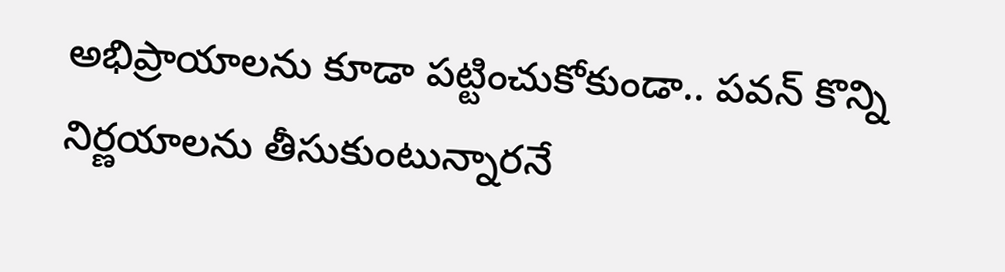అభిప్రాయాలను కూడా పట్టించుకోకుండా.. పవన్ కొన్ని నిర్ణయాలను తీసుకుంటున్నారనే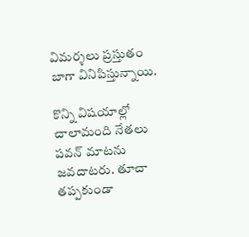విమర్శలు ప్రస్తుతం బాగా వినిపిస్తున్నాయి.

కొన్ని విషయాల్లో చాలామంది నేతలు పవన్ మాటను జవదాటరు. తూచా తప్పకుండా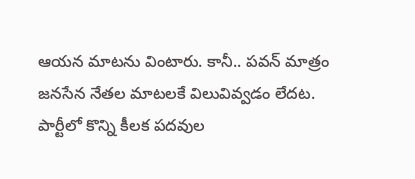ఆయన మాటను వింటారు. కానీ.. పవన్ మాత్రం జనసేన నేతల మాటలకే విలువివ్వడం లేదట. పార్టీలో కొన్ని కీలక పదవుల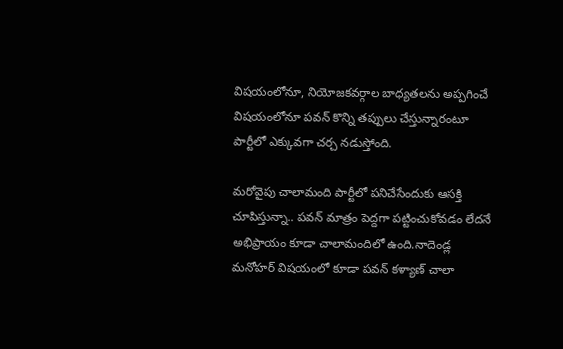విషయంలోనూ, నియోజకవర్గాల బాధ్యతలను అప్పగించే విషయంలోనూ పవన్ కొన్ని తప్పులు చేస్తున్నారంటూ పార్టీలో ఎక్కువగా చర్చ నడుస్తోంది.

మరోవైపు చాలామంది పార్టీలో పనిచేసేందుకు ఆసక్తి చూపిస్తున్నా.. పవన్ మాత్రం పెద్దగా పట్టించుకోవడం లేదనే అభిప్రాయం కూడా చాలామందిలో ఉంది.నాదెండ్ల మనోహర్ విషయంలో కూడా పవన్ కళ్యాణ్ చాలా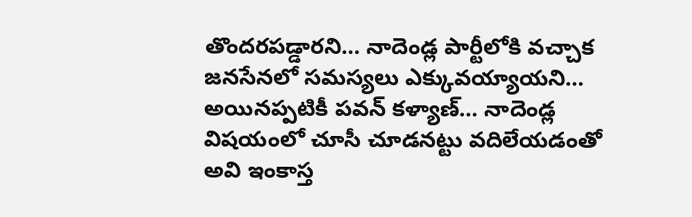తొందరపడ్డారని… నాదెండ్ల పార్టీలోకి వచ్చాక జనసేనలో సమస్యలు ఎక్కువయ్యాయని… అయినప్పటికీ పవన్ కళ్యాణ్… నాదెండ్ల విషయంలో చూసీ చూడనట్టు వదిలేయడంతో అవి ఇంకాస్త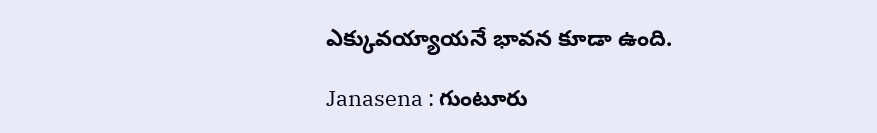ఎక్కువయ్యాయనే భావన కూడా ఉంది.

Janasena : గుంటూరు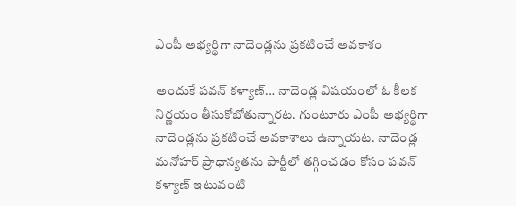ఎంపీ అభ్యర్థిగా నాదెండ్లను ప్రకటించే అవకాశం

అందుకే పవన్ కళ్యాణ్… నాదెండ్ల విషయంలో ఓ కీలక నిర్ణయం తీసుకోబోతున్నారట. గుంటూరు ఎంపీ అభ్యర్థిగా నాదెండ్లను ప్రకటించే అవకాశాలు ఉన్నాయట. నాదెండ్ల మనోహర్ ప్రాధాన్యతను పార్టీలో తగ్గించడం కోసం పవన్ కళ్యాణ్ ఇటువంటి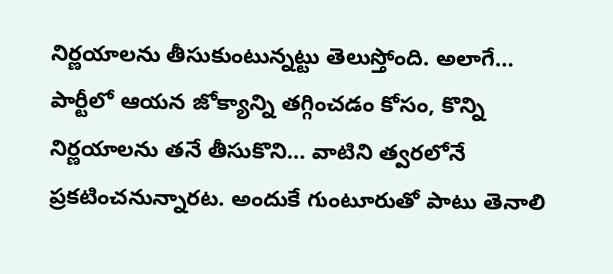నిర్ణయాలను తీసుకుంటున్నట్టు తెలుస్తోంది. అలాగే… పార్టీలో ఆయన జోక్యాన్ని తగ్గించడం కోసం, కొన్ని నిర్ణయాలను తనే తీసుకొని… వాటిని త్వరలోనే ప్రకటించనున్నారట. అందుకే గుంటూరుతో పాటు తెనాలి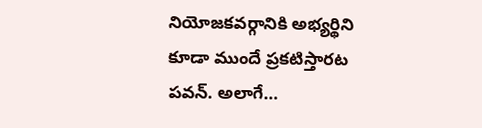నియోజకవర్గానికి అభ్యర్థిని కూడా ముందే ప్రకటిస్తారట పవన్. అలాగే…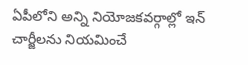ఏపీలోని అన్ని నియోజకవర్గాల్లో ఇన్ చార్జీలను నియమించే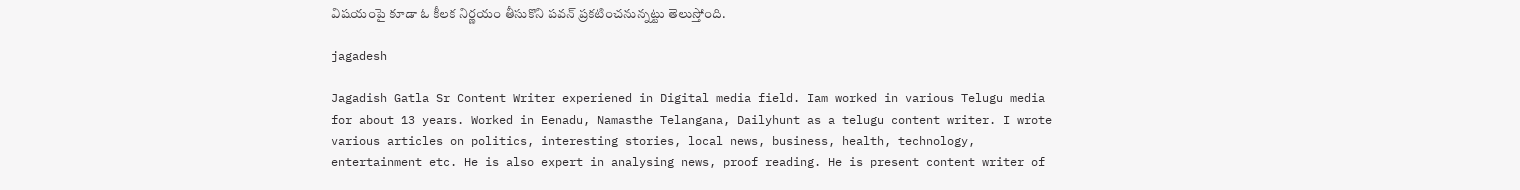విషయంపై కూడా ఓ కీలక నిర్ణయం తీసుకొని పవన్ ప్రకటించనున్నట్టు తెలుస్తోంది.

jagadesh

Jagadish Gatla Sr Content Writer experiened in Digital media field. Iam worked in various Telugu media for about 13 years. Worked in Eenadu, Namasthe Telangana, Dailyhunt as a telugu content writer. I wrote various articles on politics, interesting stories, local news, business, health, technology, entertainment etc. He is also expert in analysing news, proof reading. He is present content writer of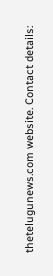thetelugunews.com website. Contact details: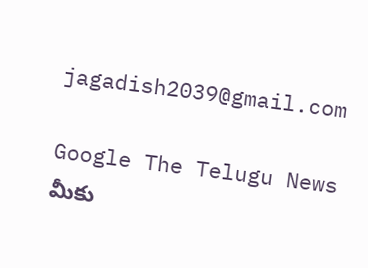jagadish2039@gmail.com

Google The Telugu News మీకు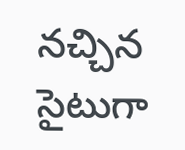నచ్చిన సైటుగా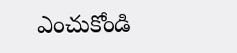ఎంచుకోండి